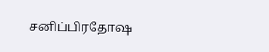சனிப்பிரதோஷ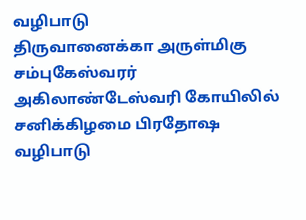வழிபாடு
திருவானைக்கா அருள்மிகு சம்புகேஸ்வரர் அகிலாண்டேஸ்வரி கோயிலில் சனிக்கிழமை பிரதோஷ வழிபாடு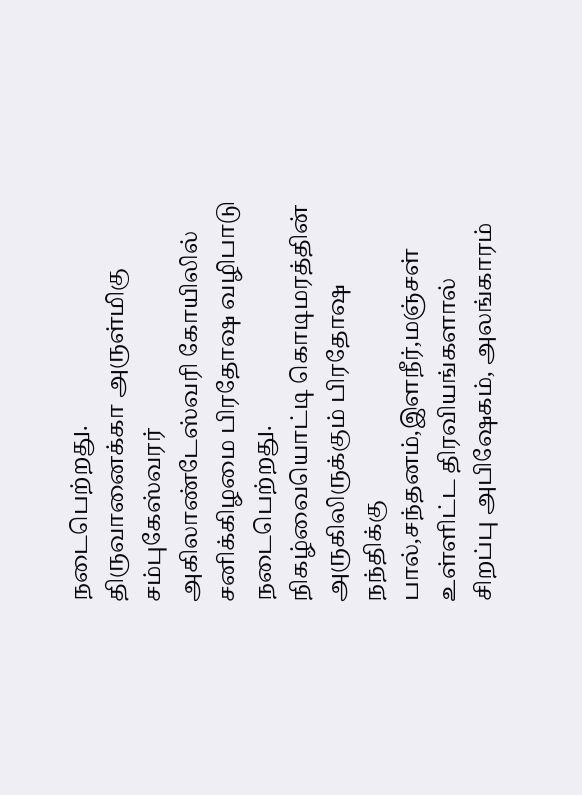நடைபெற்றது.
திருவானைக்கா அருள்மிகு சம்புகேஸ்வரர் அகிலாண்டேஸ்வரி கோயிலில் சனிக்கிழமை பிரதோஷ வழிபாடு நடைபெற்றது.
நிகழ்வையொட்டி கொடிமரத்தின் அருகிலிருக்கும் பிரதோஷ நந்திக்கு பால்,சந்தனம்,இளநீர்,மஞ்சள் உள்ளிட்ட திரவியங்களால் சிறப்பு அபிஷேகம், அலங்காரம்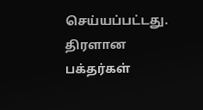செய்யப்பட்டது. திரளான பக்தர்கள்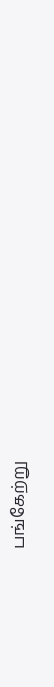பங்கேற்று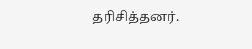தரிசித்தனர்.